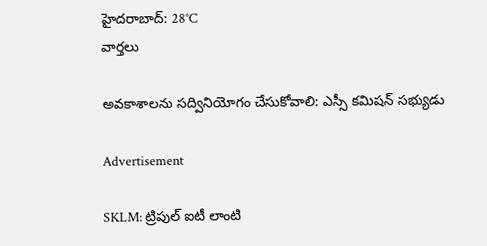హైదరాబాద్: 28°C
వార్తలు

అవకాశాలను సద్వినియోగం చేసుకోవాలి: ఎస్సీ కమిషన్ సభ్యుడు

Advertisement

SKLM: ట్రిపుల్ ఐటీ లాంటి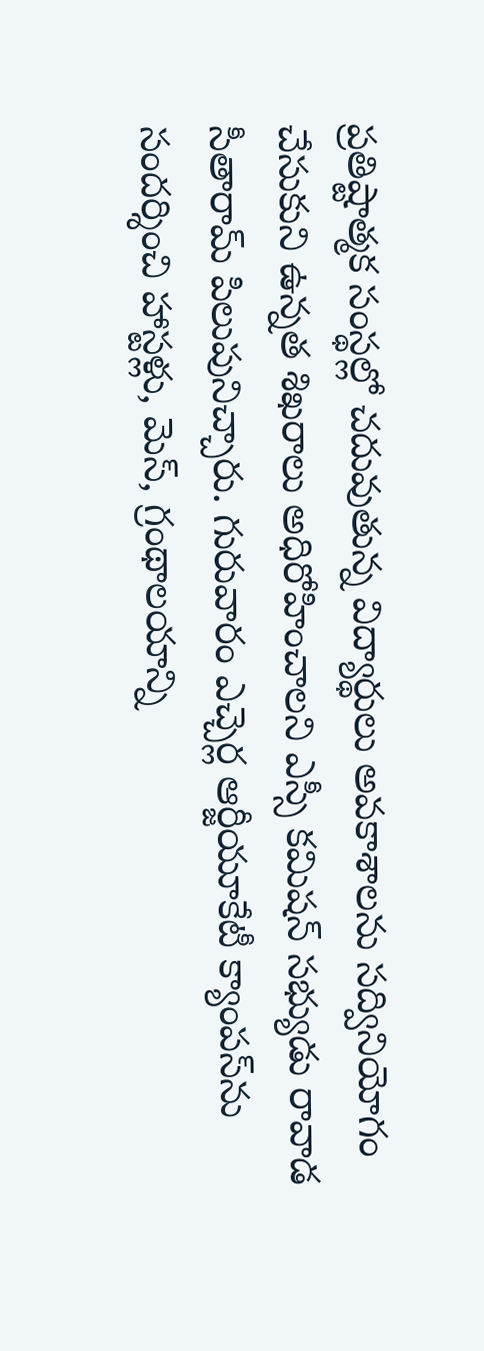ప్రతిష్టాత్మక సంస్థల్లో చదువుతున్న విద్యార్థులు అవకాశాలను సద్వినియోగం చేసుకుని ఉన్నత శిఖరాలు అధిరోహించాలని ఎస్సీ కమిషన్ సభ్యుడు రావాడ సీతారామ్ పిలుపునిచ్చారు. గురువారం ఎచ్చెర్ల ఆర్జీయూకేటీ క్యాంపస్‌ను సందర్శించి హాస్టళ్లు, మెస్, గ్రంథాలయాన్ని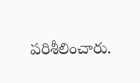పరిశీలించారు.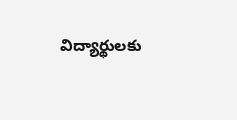విద్యార్థులకు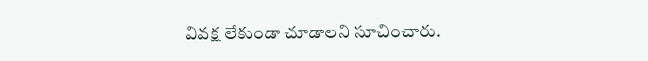వివక్ష లేకుండా చూడాలని సూచించారు.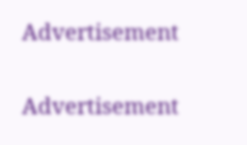Advertisement

Advertisement